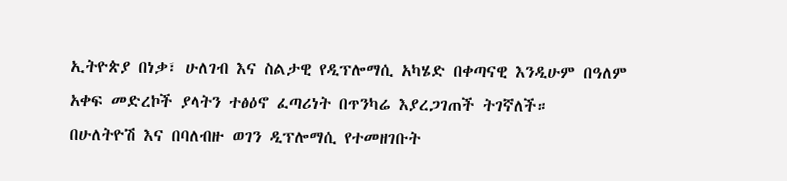ኢትዮጵያ በነቃ፣ ሁለገብ እና ስልታዊ የዲፕሎማሲ አካሄድ በቀጣናዊ እንዲሁም በዓለም አቀፍ መድረኮች ያላትን ተፅዕኖ ፈጣሪነት በጥንካሬ እያረጋገጠች ትገኛለች።
በሁለትዮሽ እና በባለብዙ ወገን ዲፕሎማሲ የተመዘገቡት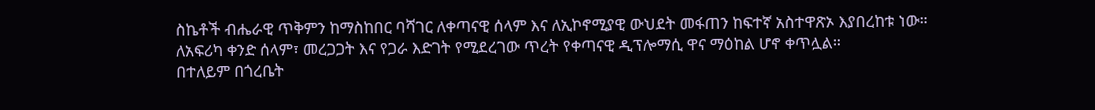ስኬቶች ብሔራዊ ጥቅምን ከማስከበር ባሻገር ለቀጣናዊ ሰላም እና ለኢኮኖሚያዊ ውህደት መፋጠን ከፍተኛ አስተዋጽኦ እያበረከቱ ነው።
ለአፍሪካ ቀንድ ሰላም፣ መረጋጋት እና የጋራ እድገት የሚደረገው ጥረት የቀጣናዊ ዲፕሎማሲ ዋና ማዕከል ሆኖ ቀጥሏል።
በተለይም በጎረቤት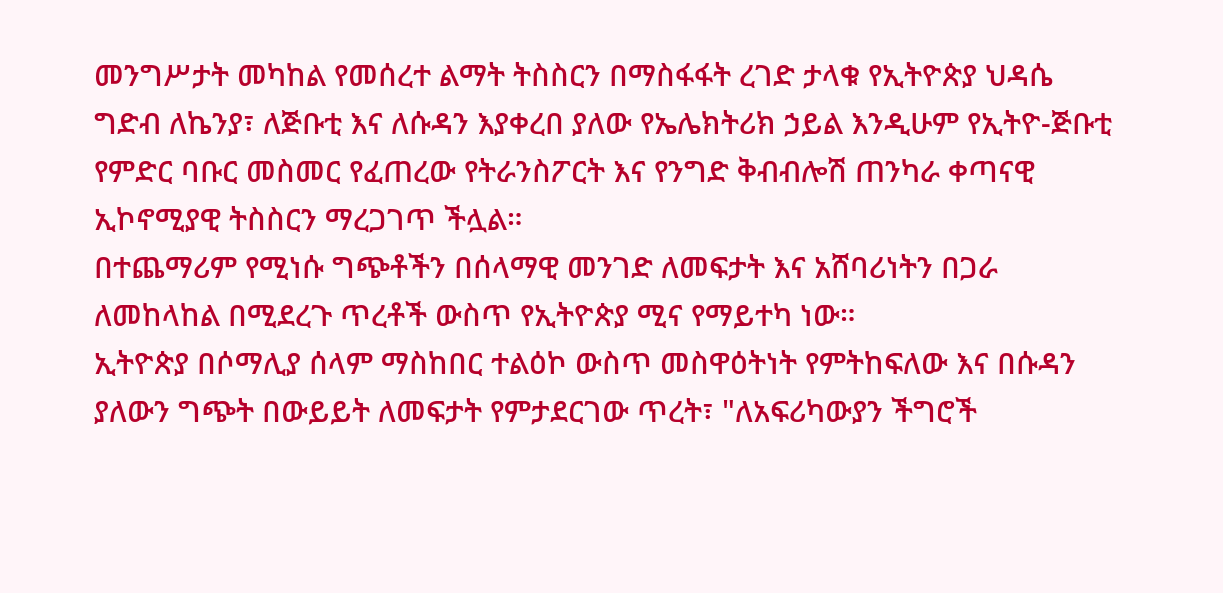መንግሥታት መካከል የመሰረተ ልማት ትስስርን በማስፋፋት ረገድ ታላቁ የኢትዮጵያ ህዳሴ ግድብ ለኬንያ፣ ለጅቡቲ እና ለሱዳን እያቀረበ ያለው የኤሌክትሪክ ኃይል እንዲሁም የኢትዮ-ጅቡቲ የምድር ባቡር መስመር የፈጠረው የትራንስፖርት እና የንግድ ቅብብሎሽ ጠንካራ ቀጣናዊ ኢኮኖሚያዊ ትስስርን ማረጋገጥ ችሏል።
በተጨማሪም የሚነሱ ግጭቶችን በሰላማዊ መንገድ ለመፍታት እና አሸባሪነትን በጋራ ለመከላከል በሚደረጉ ጥረቶች ውስጥ የኢትዮጵያ ሚና የማይተካ ነው።
ኢትዮጵያ በሶማሊያ ሰላም ማስከበር ተልዕኮ ውስጥ መስዋዕትነት የምትከፍለው እና በሱዳን ያለውን ግጭት በውይይት ለመፍታት የምታደርገው ጥረት፣ "ለአፍሪካውያን ችግሮች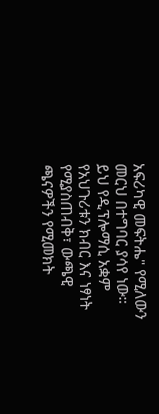አፍሪካዊ መፍትሔ" የሚለውን መርህ በተግባር ያሳየ ነው።
ይህ የዲፕሎማሲ አቋም የአህጉሪቱን ክብር እና ነፃነት የሚያስጠብቅ፣ ውጫዊ ጫናዎችን የሚመክት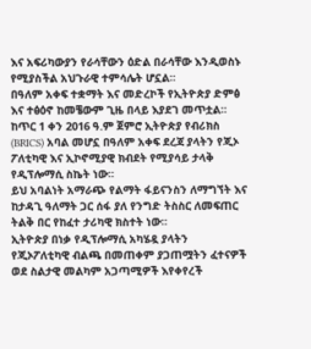እና አፍሪካውያን የራሳቸውን ዕድል በራሳቸው እንዲወስኑ የሚያስችል አህጉራዊ ተምሳሌት ሆኗል።
በዓለም አቀፍ ተቋማት እና መድረኮች የኢትዮጵያ ድምፅ እና ተፅዕኖ ከመቼውም ጊዜ በላይ እያደገ መጥቷል።
ከጥር 1 ቀን 2016 ዓ.ም ጀምሮ ኢትዮጵያ የብሪክስ (BRICS) አባል መሆኗ በዓለም አቀፍ ደረጃ ያላትን የጂኦ ፖለቲካዊ እና ኢኮኖሚያዊ ክብደት የሚያሳይ ታላቅ የዲፕሎማሲ ስኬት ነው።
ይህ አባልነት አማራጭ የልማት ፋይናንስን ለማግኘት እና ከታዳጊ ዓለማት ጋር ሰፋ ያለ የንግድ ትስስር ለመፍጠር ትልቅ በር የከፈተ ታሪካዊ ክስተት ነው።
ኢትዮጵያ በነቃ የዲፕሎማሲ አካሄዷ ያላትን የጂኦፖለቲካዊ ብልጫ በመጠቀም ያጋጠሟትን ፈተናዎች ወደ ስልታዊ መልካም አጋጣሚዎች እየቀየረች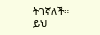ትገኛለች።
ይህ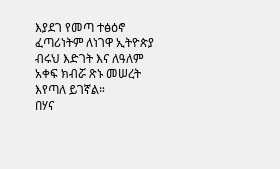እያደገ የመጣ ተፅዕኖ ፈጣሪነትም ለነገዋ ኢትዮጵያ ብሩህ እድገት እና ለዓለም አቀፍ ክብሯ ጽኑ መሠረት እየጣለ ይገኛል።
በሃና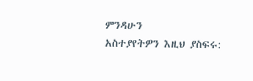ምንዳሁን
አስተያየትዎን እዚህ ያስፍሩ: